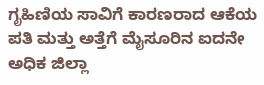ಗೃಹಿಣಿಯ ಸಾವಿಗೆ ಕಾರಣರಾದ ಆಕೆಯ ಪತಿ ಮತ್ತು ಅತ್ತೆಗೆ ಮೈಸೂರಿನ ಐದನೇ ಅಧಿಕ ಜಿಲ್ಲಾ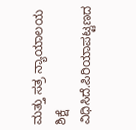ಮತ್ತು ಸತ್ರ ನ್ಯಾಯಾಲಯ ಶಿಕ್ಷೆ ವಿಧಿಸಿದೆ.ಪಿರಿಯಾಪಟ್ಟಣದ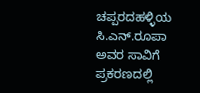ಚಪ್ಪರದಹಳ್ಳಿಯ ಸಿ.ಎನ್.ರೂಪಾ ಅವರ ಸಾವಿಗೆ ಪ್ರಕರಣದಲ್ಲಿ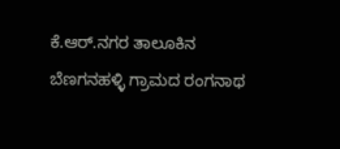ಕೆ.ಆರ್.ನಗರ ತಾಲೂಕಿನ ಬೆಣಗನಹಳ್ಳಿ ಗ್ರಾಮದ ರಂಗನಾಥ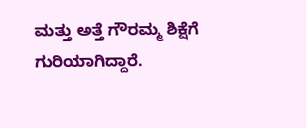ಮತ್ತು ಅತ್ತೆ ಗೌರಮ್ಮ ಶಿಕ್ಷೆಗೆ ಗುರಿಯಾಗಿದ್ದಾರೆ.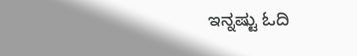ಇನ್ನಷ್ಟು ಓದಿ